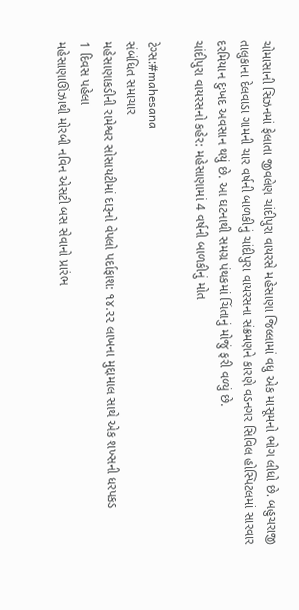ચોમાસાની સિઝનમાં ફેલાતા જીવલેણ ચાંદીપુરા વાયરસે મહેસાણા જિલ્લામાં વધુ એક માસૂમનો ભોગ લીધો છે. બહુચરાજી તાલુકાના દેલવાડા ગામની ચાર વર્ષની બાળકીનું ચાંદીપુરા વાયરસના સંક્રમણને કારણે વડનગર સિવિલ હોસ્પિટલમાં સારવાર દરમિયાન દુઃખદ અવસાન થયું છે. આ ઘટનાથી સમગ્ર પંથકમાં ચિંતાનું મોજું ફરી વળ્યું છે.
ચાંદીપુરા વાયરસનો કહેર: મહેસાણામાં 4 વર્ષની બાળકીનું મોત

ટેગ્સ:#mahesana
સંબંધિત સમાચાર
મહેસાણાકડીની રામેશ્વર સોસાયટીમાં દારૂનો વેપલો પર્દાફાશ: ૧૪.૨૨ લાખના મુદ્દામાલ સાથે એક શખ્સની ધરપકડ
1 દિવસ પહેલા
મહેસાણાઊંઝાથી મોરબી નવિન એસટી બસ સેવાનો પ્રારંભ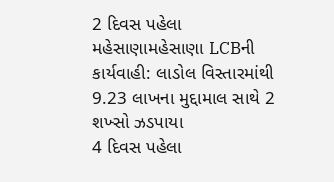2 દિવસ પહેલા
મહેસાણામહેસાણા LCBની કાર્યવાહી: લાડોલ વિસ્તારમાંથી 9.23 લાખના મુદ્દામાલ સાથે 2 શખ્સો ઝડપાયા
4 દિવસ પહેલા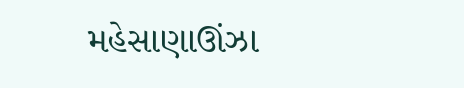મહેસાણાઊંઝા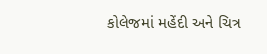કોલેજમાં મહેંદી અને ચિત્ર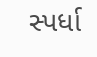સ્પર્ધા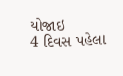યોજાઇ
4 દિવસ પહેલા